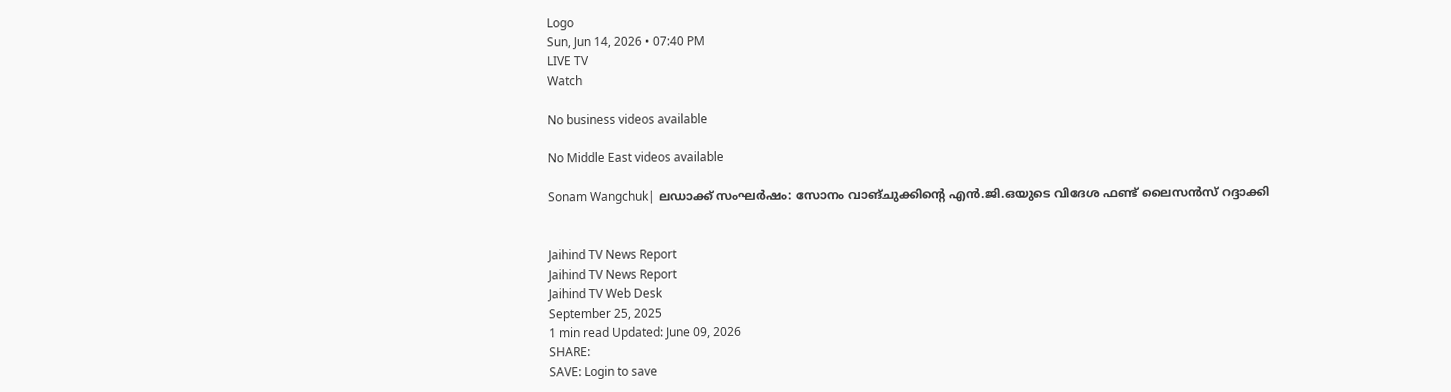Logo
Sun, Jun 14, 2026 • 07:40 PM
LIVE TV
Watch

No business videos available

No Middle East videos available

Sonam Wangchuk| ലഡാക്ക് സംഘര്‍ഷം: സോനം വാങ്ചുക്കിന്റെ എന്‍.ജി.ഒയുടെ വിദേശ ഫണ്ട് ലൈസന്‍സ് റദ്ദാക്കി


Jaihind TV News Report
Jaihind TV News Report
Jaihind TV Web Desk
September 25, 2025
1 min read Updated: June 09, 2026
SHARE:
SAVE: Login to save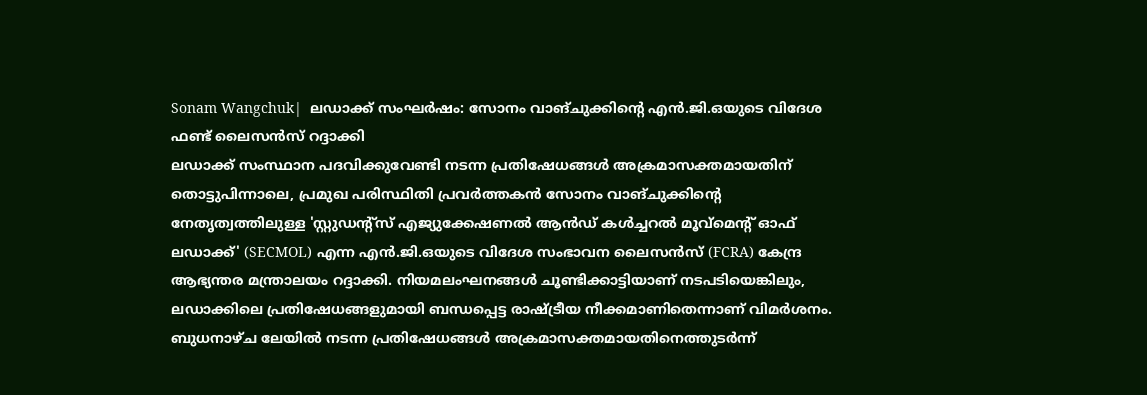Sonam Wangchuk|  ലഡാക്ക് സംഘര്‍ഷം: സോനം വാങ്ചുക്കിന്റെ എന്‍.ജി.ഒയുടെ വിദേശ ഫണ്ട് ലൈസന്‍സ് റദ്ദാക്കി
ലഡാക്ക് സംസ്ഥാന പദവിക്കുവേണ്ടി നടന്ന പ്രതിഷേധങ്ങള്‍ അക്രമാസക്തമായതിന് തൊട്ടുപിന്നാലെ, പ്രമുഖ പരിസ്ഥിതി പ്രവര്‍ത്തകന്‍ സോനം വാങ്ചുക്കിന്റെ നേതൃത്വത്തിലുള്ള 'സ്റ്റുഡന്റ്‌സ് എജ്യുക്കേഷണല്‍ ആന്‍ഡ് കള്‍ച്ചറല്‍ മൂവ്മെന്റ് ഓഫ് ലഡാക്ക്' (SECMOL) എന്ന എന്‍.ജി.ഒയുടെ വിദേശ സംഭാവന ലൈസന്‍സ് (FCRA) കേന്ദ്ര ആഭ്യന്തര മന്ത്രാലയം റദ്ദാക്കി. നിയമലംഘനങ്ങള്‍ ചൂണ്ടിക്കാട്ടിയാണ് നടപടിയെങ്കിലും, ലഡാക്കിലെ പ്രതിഷേധങ്ങളുമായി ബന്ധപ്പെട്ട രാഷ്ട്രീയ നീക്കമാണിതെന്നാണ് വിമര്‍ശനം. ബുധനാഴ്ച ലേയില്‍ നടന്ന പ്രതിഷേധങ്ങള്‍ അക്രമാസക്തമായതിനെത്തുടര്‍ന്ന്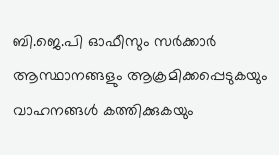ബി.ജെ.പി ഓഫീസും സര്‍ക്കാര്‍ ആസ്ഥാനങ്ങളും ആക്രമിക്കപ്പെടുകയും വാഹനങ്ങള്‍ കത്തിക്കുകയും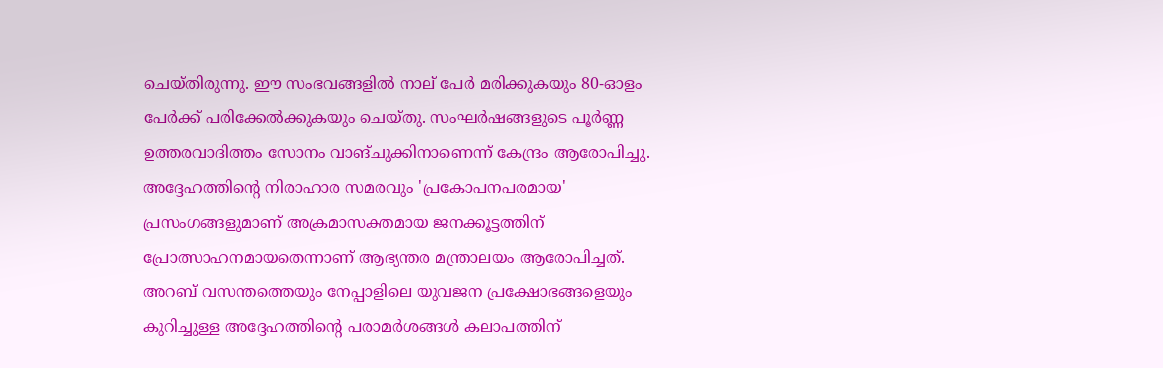ചെയ്തിരുന്നു. ഈ സംഭവങ്ങളില്‍ നാല് പേര്‍ മരിക്കുകയും 80-ഓളം പേര്‍ക്ക് പരിക്കേല്‍ക്കുകയും ചെയ്തു. സംഘര്‍ഷങ്ങളുടെ പൂര്‍ണ്ണ ഉത്തരവാദിത്തം സോനം വാങ്ചുക്കിനാണെന്ന് കേന്ദ്രം ആരോപിച്ചു. അദ്ദേഹത്തിന്റെ നിരാഹാര സമരവും 'പ്രകോപനപരമായ' പ്രസംഗങ്ങളുമാണ് അക്രമാസക്തമായ ജനക്കൂട്ടത്തിന് പ്രോത്സാഹനമായതെന്നാണ് ആഭ്യന്തര മന്ത്രാലയം ആരോപിച്ചത്. അറബ് വസന്തത്തെയും നേപ്പാളിലെ യുവജന പ്രക്ഷോഭങ്ങളെയും കുറിച്ചുള്ള അദ്ദേഹത്തിന്റെ പരാമര്‍ശങ്ങള്‍ കലാപത്തിന്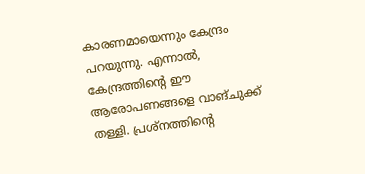കാരണമായെന്നും കേന്ദ്രം പറയുന്നു. എന്നാല്‍, കേന്ദ്രത്തിന്റെ ഈ ആരോപണങ്ങളെ വാങ്ചുക്ക് തള്ളി. പ്രശ്‌നത്തിന്റെ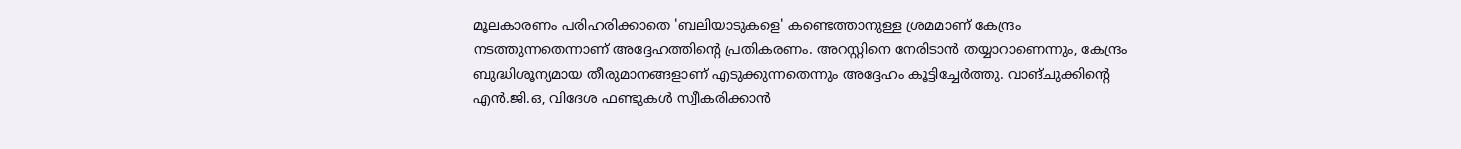മൂലകാരണം പരിഹരിക്കാതെ 'ബലിയാടുകളെ' കണ്ടെത്താനുള്ള ശ്രമമാണ് കേന്ദ്രം നടത്തുന്നതെന്നാണ് അദ്ദേഹത്തിന്റെ പ്രതികരണം. അറസ്റ്റിനെ നേരിടാന്‍ തയ്യാറാണെന്നും, കേന്ദ്രം ബുദ്ധിശൂന്യമായ തീരുമാനങ്ങളാണ് എടുക്കുന്നതെന്നും അദ്ദേഹം കൂട്ടിച്ചേര്‍ത്തു. വാങ്ചുക്കിന്റെ എന്‍.ജി.ഒ, വിദേശ ഫണ്ടുകള്‍ സ്വീകരിക്കാന്‍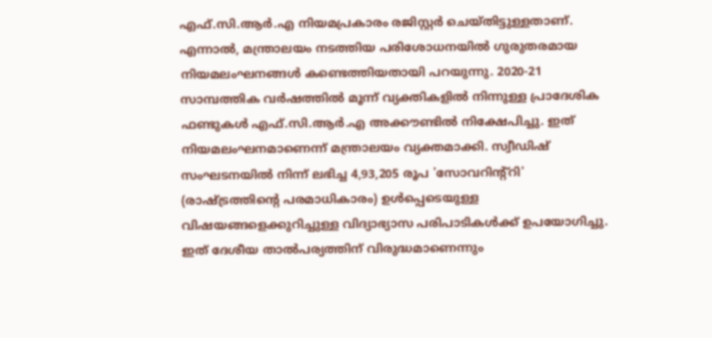എഫ്.സി.ആര്‍.എ നിയമപ്രകാരം രജിസ്റ്റര്‍ ചെയ്തിട്ടുള്ളതാണ്. എന്നാല്‍, മന്ത്രാലയം നടത്തിയ പരിശോധനയില്‍ ഗുരുതരമായ നിയമലംഘനങ്ങള്‍ കണ്ടെത്തിയതായി പറയുന്നു. 2020-21 സാമ്പത്തിക വര്‍ഷത്തില്‍ മൂന്ന് വ്യക്തികളില്‍ നിന്നുള്ള പ്രാദേശിക ഫണ്ടുകള്‍ എഫ്.സി.ആര്‍.എ അക്കൗണ്ടില്‍ നിക്ഷേപിച്ചു. ഇത് നിയമലംഘനമാണെന്ന് മന്ത്രാലയം വ്യക്തമാക്കി. സ്വീഡിഷ് സംഘടനയില്‍ നിന്ന് ലഭിച്ച 4,93,205 രൂപ 'സോവറിന്റ്റി' (രാഷ്ട്രത്തിന്റെ പരമാധികാരം) ഉള്‍പ്പെടെയുള്ള വിഷയങ്ങളെക്കുറിച്ചുള്ള വിദ്യാഭ്യാസ പരിപാടികള്‍ക്ക് ഉപയോഗിച്ചു. ഇത് ദേശീയ താല്‍പര്യത്തിന് വിരുദ്ധമാണെന്നും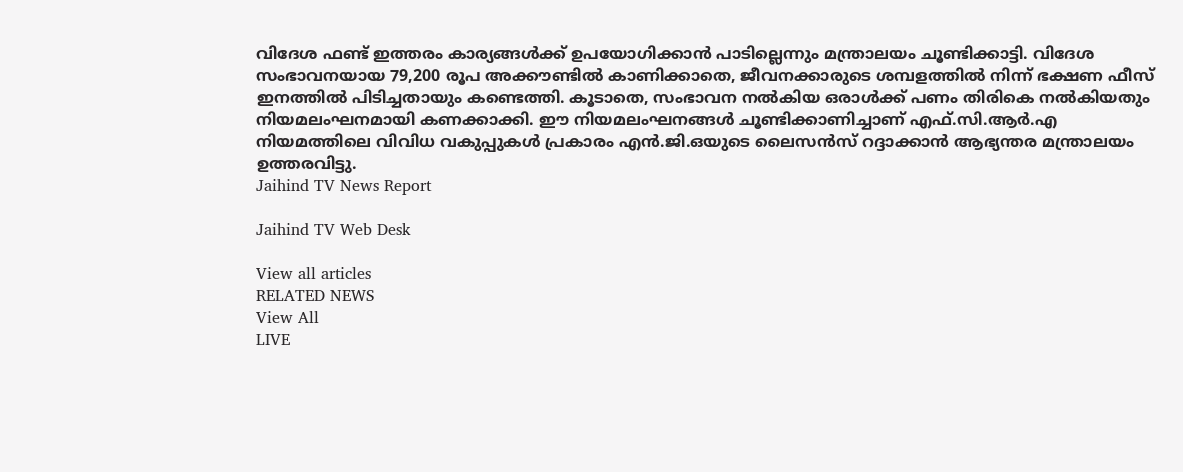വിദേശ ഫണ്ട് ഇത്തരം കാര്യങ്ങള്‍ക്ക് ഉപയോഗിക്കാന്‍ പാടില്ലെന്നും മന്ത്രാലയം ചൂണ്ടിക്കാട്ടി. വിദേശ സംഭാവനയായ 79,200 രൂപ അക്കൗണ്ടില്‍ കാണിക്കാതെ, ജീവനക്കാരുടെ ശമ്പളത്തില്‍ നിന്ന് ഭക്ഷണ ഫീസ് ഇനത്തില്‍ പിടിച്ചതായും കണ്ടെത്തി. കൂടാതെ, സംഭാവന നല്‍കിയ ഒരാള്‍ക്ക് പണം തിരികെ നല്‍കിയതും നിയമലംഘനമായി കണക്കാക്കി. ഈ നിയമലംഘനങ്ങള്‍ ചൂണ്ടിക്കാണിച്ചാണ് എഫ്.സി.ആര്‍.എ നിയമത്തിലെ വിവിധ വകുപ്പുകള്‍ പ്രകാരം എന്‍.ജി.ഒയുടെ ലൈസന്‍സ് റദ്ദാക്കാന്‍ ആഭ്യന്തര മന്ത്രാലയം ഉത്തരവിട്ടു.
Jaihind TV News Report

Jaihind TV Web Desk

View all articles
RELATED NEWS
View All
LIVE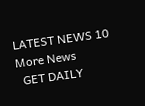LATEST NEWS 10
More News
  GET DAILY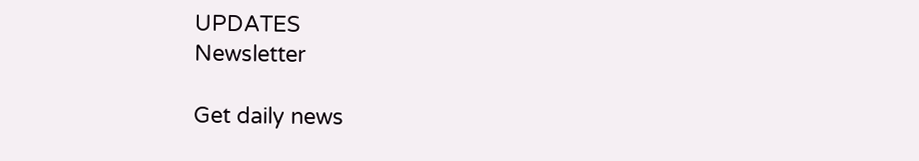UPDATES
Newsletter

Get daily news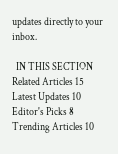updates directly to your inbox.

  IN THIS SECTION
Related Articles 15
Latest Updates 10
Editor's Picks 8
Trending Articles 10